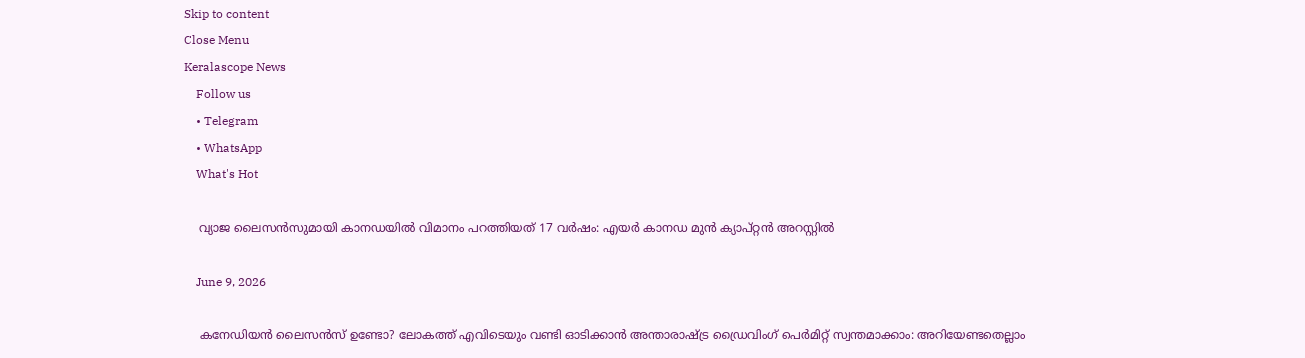Skip to content
Close Menu
Keralascope News
    Follow us
    • Telegram
    • WhatsApp
    What's Hot

    വ്യാജ ലൈസൻസുമായി കാനഡയിൽ വിമാനം പറത്തിയത് 17 വർഷം: എയർ കാനഡ മുൻ ക്യാപ്റ്റൻ അറസ്റ്റിൽ

    June 9, 2026

    കനേഡിയൻ ലൈസൻസ് ഉണ്ടോ? ലോകത്ത് എവിടെയും വണ്ടി ഓടിക്കാൻ അന്താരാഷ്ട്ര ഡ്രൈവിംഗ് പെർമിറ്റ് സ്വന്തമാക്കാം: അറിയേണ്ടതെല്ലാം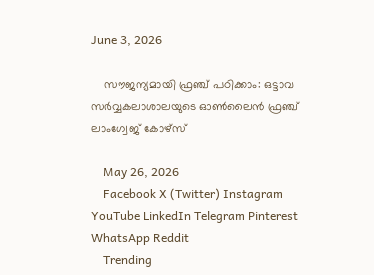June 3, 2026

    സൗജന്യമായി ഫ്രഞ്ച് പഠിക്കാം: ഒട്ടാവ സർവ്വകലാശാലയുടെ ഓൺലൈൻ ഫ്രഞ്ച് ലാംഗ്വേജ് കോഴ്സ്

    May 26, 2026
    Facebook X (Twitter) Instagram YouTube LinkedIn Telegram Pinterest WhatsApp Reddit
    Trending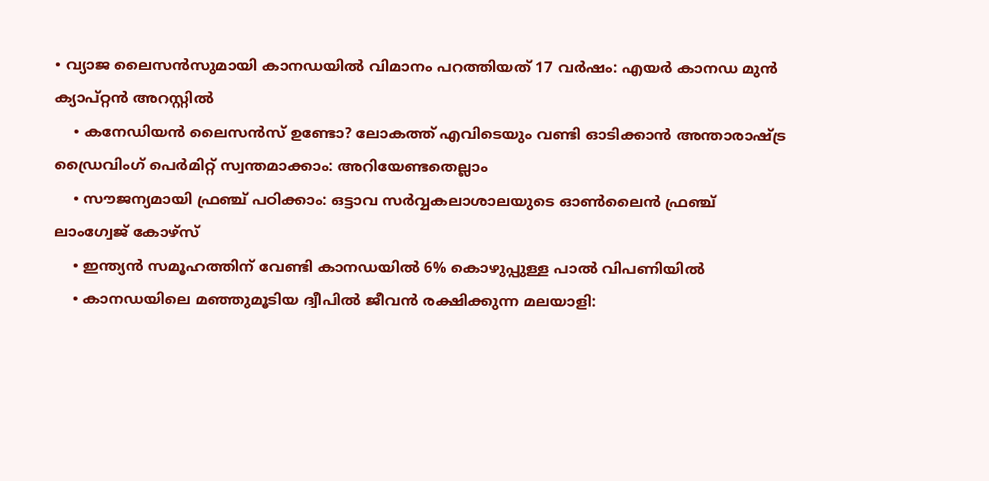• വ്യാജ ലൈസൻസുമായി കാനഡയിൽ വിമാനം പറത്തിയത് 17 വർഷം: എയർ കാനഡ മുൻ ക്യാപ്റ്റൻ അറസ്റ്റിൽ
    • കനേഡിയൻ ലൈസൻസ് ഉണ്ടോ? ലോകത്ത് എവിടെയും വണ്ടി ഓടിക്കാൻ അന്താരാഷ്ട്ര ഡ്രൈവിംഗ് പെർമിറ്റ് സ്വന്തമാക്കാം: അറിയേണ്ടതെല്ലാം
    • സൗജന്യമായി ഫ്രഞ്ച് പഠിക്കാം: ഒട്ടാവ സർവ്വകലാശാലയുടെ ഓൺലൈൻ ഫ്രഞ്ച് ലാംഗ്വേജ് കോഴ്സ്
    • ഇന്ത്യൻ സമൂഹത്തിന് വേണ്ടി കാനഡയിൽ 6% കൊഴുപ്പുള്ള പാൽ വിപണിയിൽ
    • കാനഡയിലെ മഞ്ഞുമൂടിയ ദ്വീപിൽ ജീവൻ രക്ഷിക്കുന്ന മലയാളി: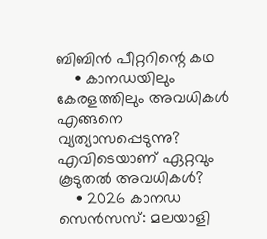ബിബിൻ പീറ്ററിന്റെ കഥ
    • കാനഡയിലും കേരളത്തിലും അവധികൾ എങ്ങനെ വ്യത്യാസപ്പെടുന്നു? എവിടെയാണ് ഏറ്റവും കൂടുതൽ അവധികൾ?
    • 2026 കാനഡ സെൻസസ്: മലയാളി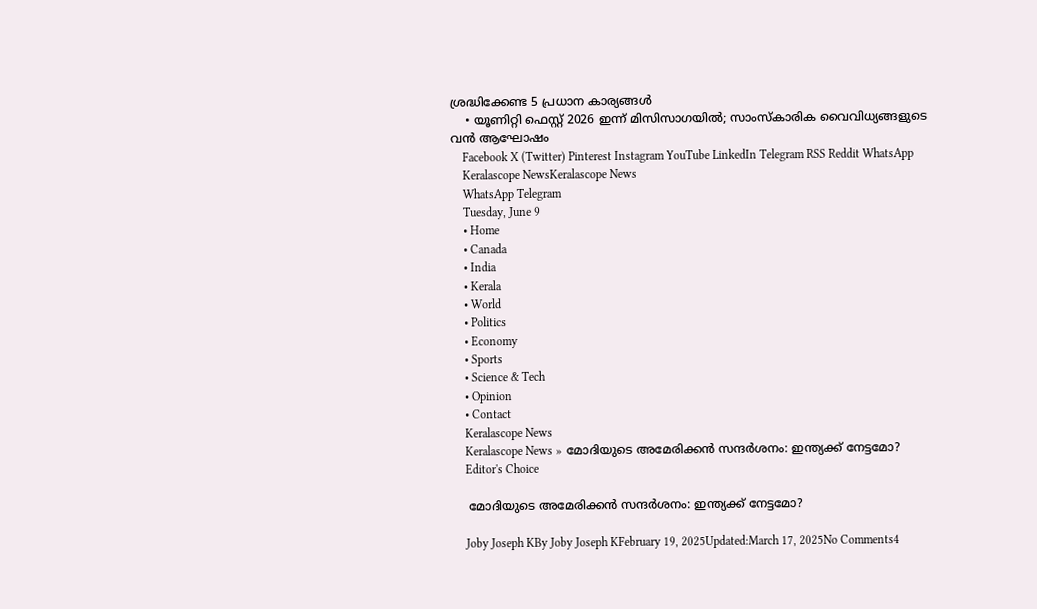ശ്രദ്ധിക്കേണ്ട 5 പ്രധാന കാര്യങ്ങൾ
    • യൂണിറ്റി ഫെസ്റ്റ് 2026 ഇന്ന് മിസിസാഗയിൽ; സാംസ്കാരിക വൈവിധ്യങ്ങളുടെ വൻ ആഘോഷം
    Facebook X (Twitter) Pinterest Instagram YouTube LinkedIn Telegram RSS Reddit WhatsApp
    Keralascope NewsKeralascope News
    WhatsApp Telegram
    Tuesday, June 9
    • Home
    • Canada
    • India
    • Kerala
    • World
    • Politics
    • Economy
    • Sports
    • Science & Tech
    • Opinion
    • Contact
    Keralascope News
    Keralascope News » മോദിയുടെ അമേരിക്കൻ സന്ദർശനം: ഇന്ത്യക്ക് നേട്ടമോ?
    Editor's Choice

    മോദിയുടെ അമേരിക്കൻ സന്ദർശനം: ഇന്ത്യക്ക് നേട്ടമോ?

    Joby Joseph KBy Joby Joseph KFebruary 19, 2025Updated:March 17, 2025No Comments4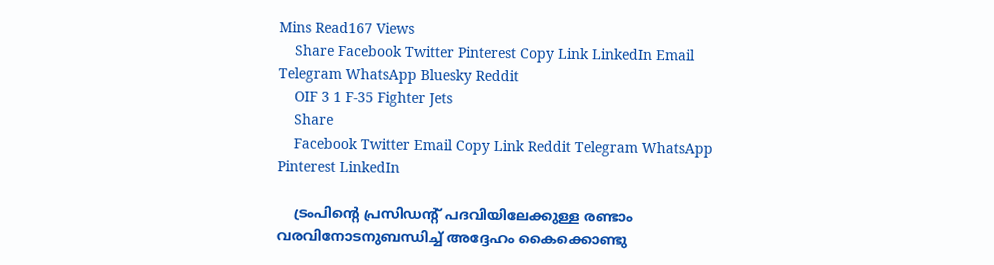Mins Read167 Views
    Share Facebook Twitter Pinterest Copy Link LinkedIn Email Telegram WhatsApp Bluesky Reddit
    OIF 3 1 F-35 Fighter Jets
    Share
    Facebook Twitter Email Copy Link Reddit Telegram WhatsApp Pinterest LinkedIn

    ട്രംപിന്റെ പ്രസിഡന്റ് പദവിയിലേക്കുള്ള രണ്ടാം വരവിനോടനുബന്ധിച്ച് അദ്ദേഹം കൈക്കൊണ്ടു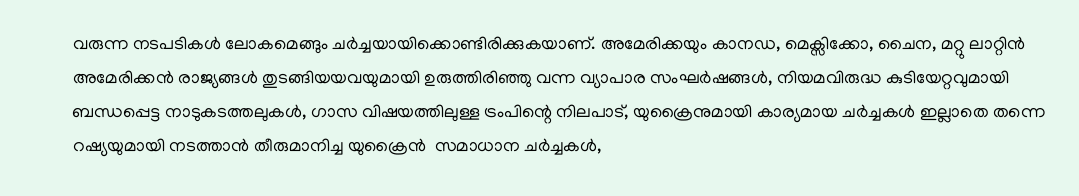വരുന്ന നടപടികൾ ലോകമെങ്ങും ചർച്ചയായിക്കൊണ്ടിരിക്കുകയാണ്. അമേരിക്കയും കാനഡ, മെക്സിക്കോ, ചൈന, മറ്റു ലാറ്റിൻ അമേരിക്കൻ രാജ്യങ്ങൾ തുടങ്ങിയയവയുമായി ഉരുത്തിരിഞ്ഞു വന്ന വ്യാപാര സംഘർഷങ്ങൾ, നിയമവിരുദ്ധ കുടിയേറ്റവുമായി ബന്ധപ്പെട്ട നാടുകടത്തലുകൾ, ഗാസ വിഷയത്തിലുള്ള ട്രംപിന്റെ നിലപാട്, യുക്രൈനുമായി കാര്യമായ ചർച്ചകൾ ഇല്ലാതെ തന്നെ  റഷ്യയുമായി നടത്താൻ തീരുമാനിച്ച യുക്രൈൻ  സമാധാന ചർച്ചകൾ,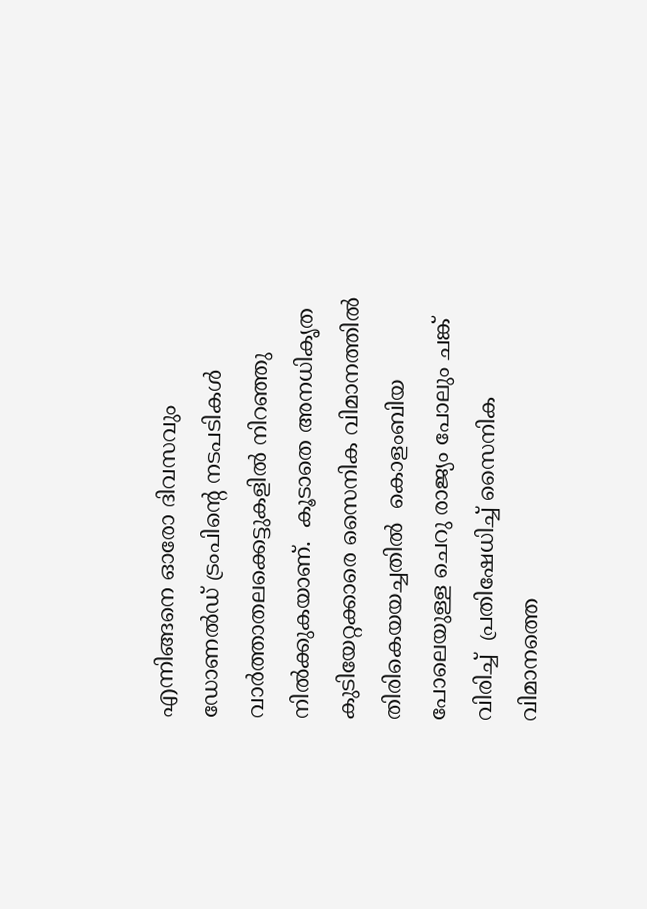എന്നിങ്ങനെ ഓരോ ദിവസവും ഡോണൽഡ് ട്രംപിന്റെ നടപടികൾ വാർത്താതലക്കെട്ടുകളിൽ നിറഞ്ഞു നിൽക്കുകയാണ്.  കൂടാതെ അനധികൃത കുടിയേറ്റക്കാരെ സൈനിക വിമാനത്തിൽ തിരികെയയച്ചതിൽ  കൊളംബിയ പോലെയുള്ള ചെറു രാജ്യം പോലും ചങ്ക് വിരിച്ച്  പ്രതിഷേധിച്ച് സൈനിക വിമാനത്തെ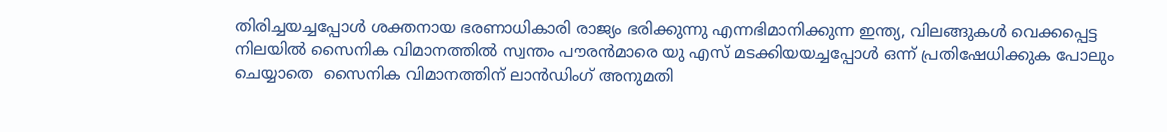തിരിച്ചയച്ചപ്പോൾ ശക്തനായ ഭരണാധികാരി രാജ്യം ഭരിക്കുന്നു എന്നഭിമാനിക്കുന്ന ഇന്ത്യ, വിലങ്ങുകൾ വെക്കപ്പെട്ട നിലയിൽ സൈനിക വിമാനത്തിൽ സ്വന്തം പൗരൻമാരെ യു എസ് മടക്കിയയച്ചപ്പോൾ ഒന്ന് പ്രതിഷേധിക്കുക പോലും ചെയ്യാതെ  സൈനിക വിമാനത്തിന് ലാൻഡിംഗ് അനുമതി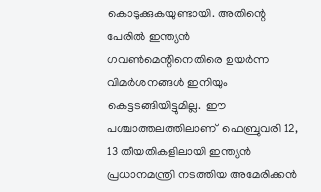കൊടുക്കുകയുണ്ടായി. അതിന്റെ പേരിൽ ഇന്ത്യൻ ഗവൺമെന്റിനെതിരെ ഉയർന്ന വിമർശനങ്ങൾ ഇനിയും കെട്ടടങ്ങിയിട്ടുമില്ല.  ഈ പശ്ചാത്തലത്തിലാണ്  ഫെബ്രുവരി 12, 13 തീയതികളിലായി ഇന്ത്യൻ പ്രധാനമന്ത്രി നടത്തിയ അമേരിക്കൻ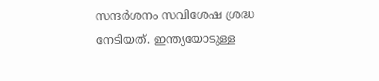സന്ദർശനം സവിശേഷ ശ്രദ്ധ നേടിയത്. ഇന്ത്യയോടുള്ള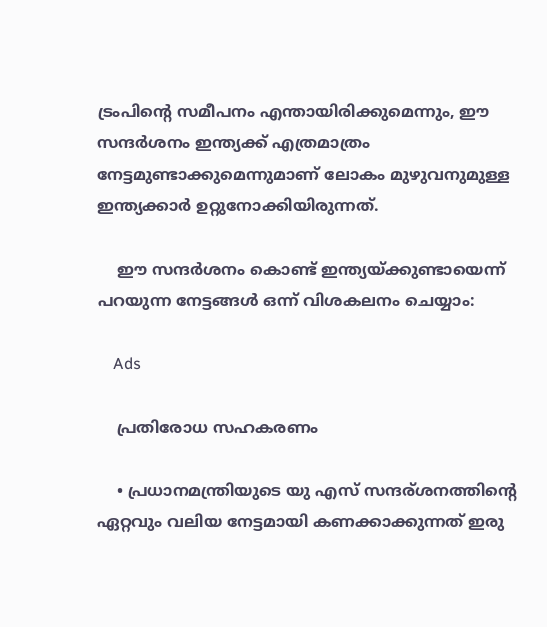ട്രംപിന്റെ സമീപനം എന്തായിരിക്കുമെന്നും, ഈ സന്ദർശനം ഇന്ത്യക്ക് എത്രമാത്രം നേട്ടമുണ്ടാക്കുമെന്നുമാണ് ലോകം മുഴുവനുമുള്ള ഇന്ത്യക്കാർ ഉറ്റുനോക്കിയിരുന്നത്.

    ഈ സന്ദർശനം കൊണ്ട് ഇന്ത്യയ്ക്കുണ്ടായെന്ന് പറയുന്ന നേട്ടങ്ങൾ ഒന്ന് വിശകലനം ചെയ്യാം:

    Ads

    പ്രതിരോധ സഹകരണം

    • പ്രധാനമന്ത്രിയുടെ യു എസ് സന്ദര്ശനത്തിന്റെ ഏറ്റവും വലിയ നേട്ടമായി കണക്കാക്കുന്നത് ഇരു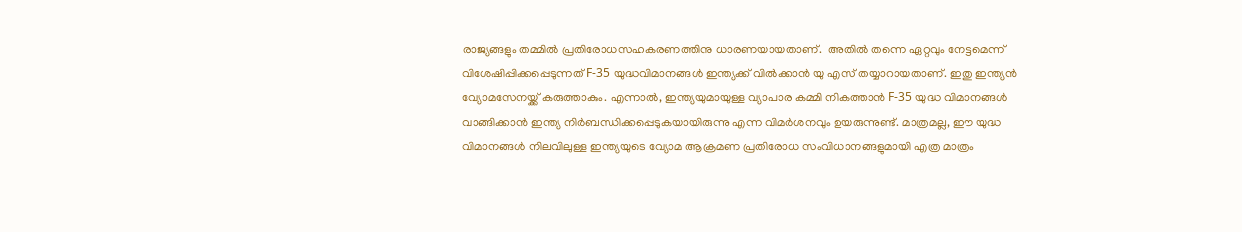രാജ്യങ്ങളും തമ്മിൽ പ്രതിരോധസഹകരണത്തിനു ധാരണയായതാണ്.  അതിൽ തന്നെ ഏറ്റവും നേട്ടമെന്ന് വിശേഷിപ്പിക്കപ്പെടുന്നത് F-35 യുദ്ധവിമാനങ്ങൾ ഇന്ത്യക്ക് വിൽക്കാൻ യു എസ് തയ്യാറായതാണ്. ഇതു ഇന്ത്യൻ വ്യോമസേനയ്ക്ക് കരുത്താകും. എന്നാൽ, ഇന്ത്യയുമായുള്ള വ്യാപാര കമ്മി നികത്താൻ F-35 യുദ്ധ വിമാനങ്ങൾ വാങ്ങിക്കാൻ ഇന്ത്യ നിർബന്ധിക്കപ്പെടുകയായിരുന്നു എന്ന വിമർശനവും ഉയരുന്നുണ്ട്. മാത്രമല്ല, ഈ യുദ്ധ വിമാനങ്ങൾ നിലവിലുള്ള ഇന്ത്യയുടെ വ്യോമ ആക്രമണ പ്രതിരോധ സംവിധാനങ്ങളുമായി എത്ര മാത്രം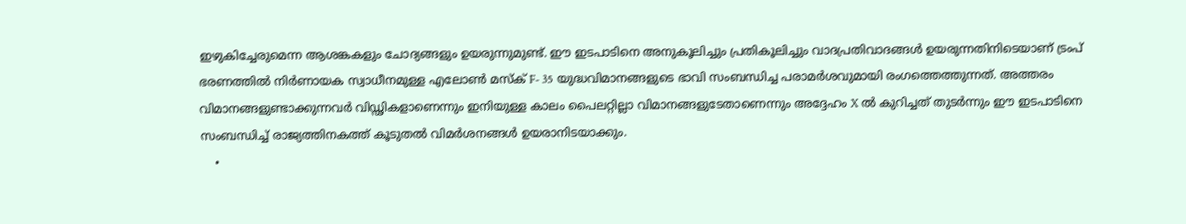ഇഴുകിച്ചേരുമെന്ന ആശങ്കകളും ചോദ്യങ്ങളും ഉയരുന്നുമുണ്ട്. ഈ ഇടപാടിനെ അനുകൂലിച്ചും പ്രതികൂലിച്ചും വാദപ്രതിവാദങ്ങൾ ഉയരുന്നതിനിടെയാണ് ട്രംപ് ഭരണത്തിൽ നിർണായക സ്വാധീനമുള്ള എലോൺ മസ്ക് F- 35 യുദ്ധവിമാനങ്ങളുടെ ഭാവി സംബന്ധിച്ച പരാമർശവുമായി രംഗത്തെത്തുന്നത്. അത്തരം വിമാനങ്ങളുണ്ടാക്കുന്നവർ വിഡ്ഢികളാണെന്നും ഇനിയുള്ള കാലം പൈലറ്റില്ലാ വിമാനങ്ങളുടേതാണെന്നും അദ്ദേഹം X ൽ കുറിച്ചത് തുടർന്നും ഈ ഇടപാടിനെ സംബന്ധിച്ച് രാജ്യത്തിനകത്ത് കൂടുതൽ വിമർശനങ്ങൾ ഉയരാനിടയാക്കും.
    •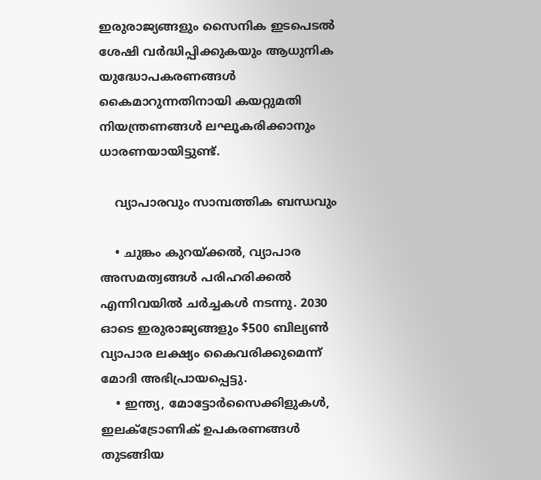ഇരുരാജ്യങ്ങളും സൈനിക ഇടപെടൽ ശേഷി വർദ്ധിപ്പിക്കുകയും ആധുനിക യുദ്ധോപകരണങ്ങൾ കൈമാറുന്നതിനായി കയറ്റുമതി നിയന്ത്രണങ്ങൾ ലഘൂകരിക്കാനും ധാരണയായിട്ടുണ്ട്.

    വ്യാപാരവും സാമ്പത്തിക ബന്ധവും

    • ചുങ്കം കുറയ്ക്കൽ, വ്യാപാര അസമത്വങ്ങൾ പരിഹരിക്കൽ എന്നിവയിൽ ചർച്ചകൾ നടന്നു. 2030 ഓടെ ഇരുരാജ്യങ്ങളും $500 ബില്യൺ വ്യാപാര ലക്ഷ്യം കൈവരിക്കുമെന്ന് മോദി അഭിപ്രായപ്പെട്ടു.
    • ഇന്ത്യ, മോട്ടോർസൈക്കിളുകൾ, ഇലക്ട്രോണിക് ഉപകരണങ്ങൾ തുടങ്ങിയ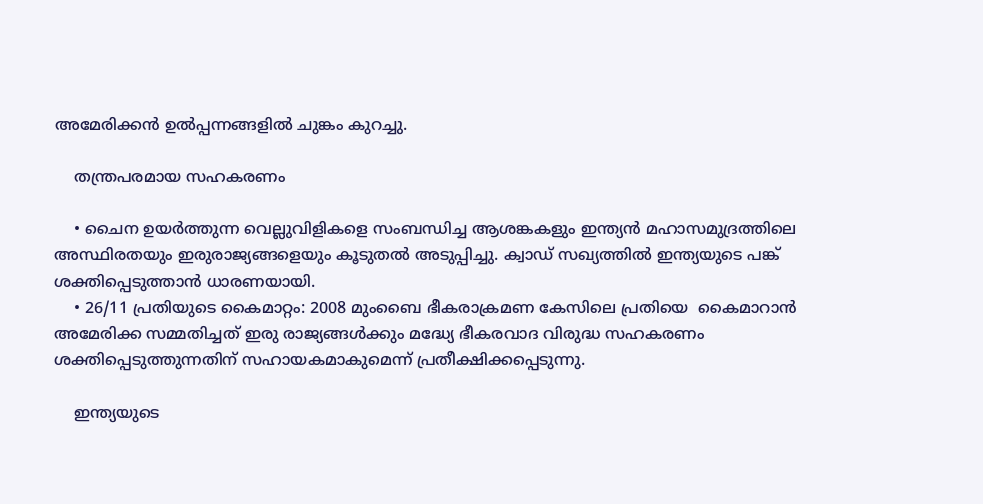അമേരിക്കൻ ഉൽപ്പന്നങ്ങളിൽ ചുങ്കം കുറച്ചു.

    തന്ത്രപരമായ സഹകരണം

    • ചൈന ഉയർത്തുന്ന വെല്ലുവിളികളെ സംബന്ധിച്ച ആശങ്കകളും ഇന്ത്യൻ മഹാസമുദ്രത്തിലെ അസ്ഥിരതയും ഇരുരാജ്യങ്ങളെയും കൂടുതൽ അടുപ്പിച്ചു. ക്വാഡ് സഖ്യത്തിൽ ഇന്ത്യയുടെ പങ്ക് ശക്തിപ്പെടുത്താൻ ധാരണയായി.
    • 26/11 പ്രതിയുടെ കൈമാറ്റം: 2008 മുംബൈ ഭീകരാക്രമണ കേസിലെ പ്രതിയെ  കൈമാറാൻ അമേരിക്ക സമ്മതിച്ചത് ഇരു രാജ്യങ്ങൾക്കും മദ്ധ്യേ ഭീകരവാദ വിരുദ്ധ സഹകരണം ശക്തിപ്പെടുത്തുന്നതിന് സഹായകമാകുമെന്ന് പ്രതീക്ഷിക്കപ്പെടുന്നു.

    ഇന്ത്യയുടെ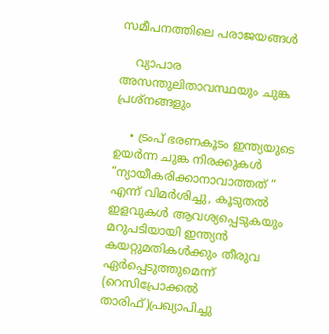സമീപനത്തിലെ പരാജയങ്ങൾ

    വ്യാപാര അസന്തുലിതാവസ്ഥയും ചുങ്ക പ്രശ്നങ്ങളും

    • ട്രംപ് ഭരണകൂടം ഇന്ത്യയുടെ ഉയർന്ന ചുങ്ക നിരക്കുകൾ “ന്യായീകരിക്കാനാവാത്തത് ” എന്ന് വിമർശിച്ചു, കൂടുതൽ ഇളവുകൾ ആവശ്യപ്പെടുകയും മറുപടിയായി ഇന്ത്യൻ കയറ്റുമതികൾക്കും തീരുവ ഏർപ്പെടുത്തുമെന്ന് (റെസിപ്രോക്കൽ താരിഫ്)പ്രഖ്യാപിച്ചു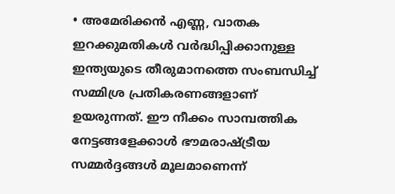• അമേരിക്കൻ എണ്ണ, വാതക ഇറക്കുമതികൾ വർദ്ധിപ്പിക്കാനുള്ള ഇന്ത്യയുടെ തീരുമാനത്തെ സംബന്ധിച്ച് സമ്മിശ്ര പ്രതികരണങ്ങളാണ് ഉയരുന്നത്. ഈ നീക്കം സാമ്പത്തിക നേട്ടങ്ങളേക്കാൾ ഭൗമരാഷ്ട്രീയ സമ്മർദ്ദങ്ങൾ മൂലമാണെന്ന്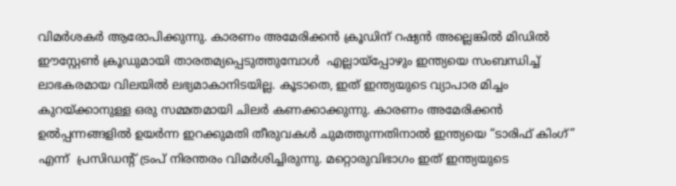വിമർശകർ ആരോപിക്കുന്നു. കാരണം അമേരിക്കൻ ക്രൂഡിന് റഷ്യൻ അല്ലെങ്കിൽ മിഡിൽ ഈസ്റ്റേൺ ക്രൂഡുമായി താരതമ്യപ്പെടുത്തുമ്പോൾ  എല്ലായ്പ്പോഴും ഇന്ത്യയെ സംബന്ധിച്ച് ലാഭകരമായ വിലയിൽ ലഭ്യമാകാനിടയില്ല. കൂടാതെ, ഇത് ഇന്ത്യയുടെ വ്യാപാര മിച്ചം കുറയ്ക്കാനുള്ള ഒരു സമ്മതമായി ചിലർ കണക്കാക്കുന്നു. കാരണം അമേരിക്കൻ ഉൽപ്പന്നങ്ങളിൽ ഉയർന്ന ഇറക്കുമതി തീരുവകൾ ചുമത്തുന്നതിനാൽ ഇന്ത്യയെ “ടാരിഫ് കിംഗ്” എന്ന്  പ്രസിഡന്റ് ട്രംപ് നിരന്തരം വിമർശിച്ചിരുന്നു. മറ്റൊരുവിഭാഗം ഇത് ഇന്ത്യയുടെ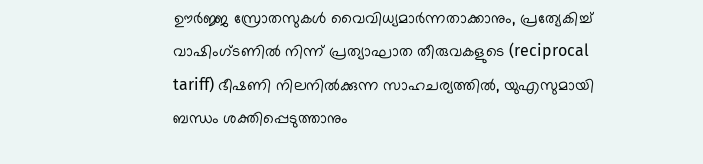ഊർജ്ജ സ്രോതസുകൾ വൈവിധ്യമാർന്നതാക്കാനും, പ്രത്യേകിച്ച് വാഷിംഗ്ടണിൽ നിന്ന് പ്രത്യാഘാത തീരുവകളുടെ (reciprocal tariff) ഭീഷണി നിലനിൽക്കുന്ന സാഹചര്യത്തിൽ, യുഎസുമായി ബന്ധം ശക്തിപ്പെടുത്താനും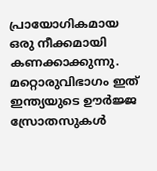പ്രായോഗികമായ ഒരു നീക്കമായി കണക്കാക്കുന്നു.  മറ്റൊരുവിഭാഗം ഇത് ഇന്ത്യയുടെ ഊർജ്ജ സ്രോതസുകൾ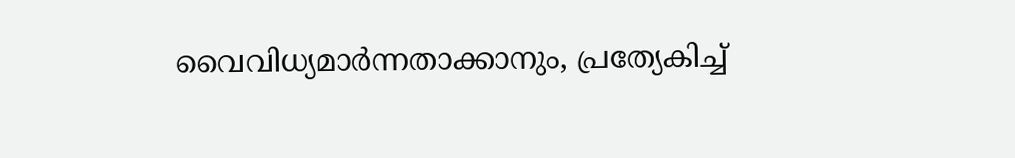വൈവിധ്യമാർന്നതാക്കാനും, പ്രത്യേകിച്ച്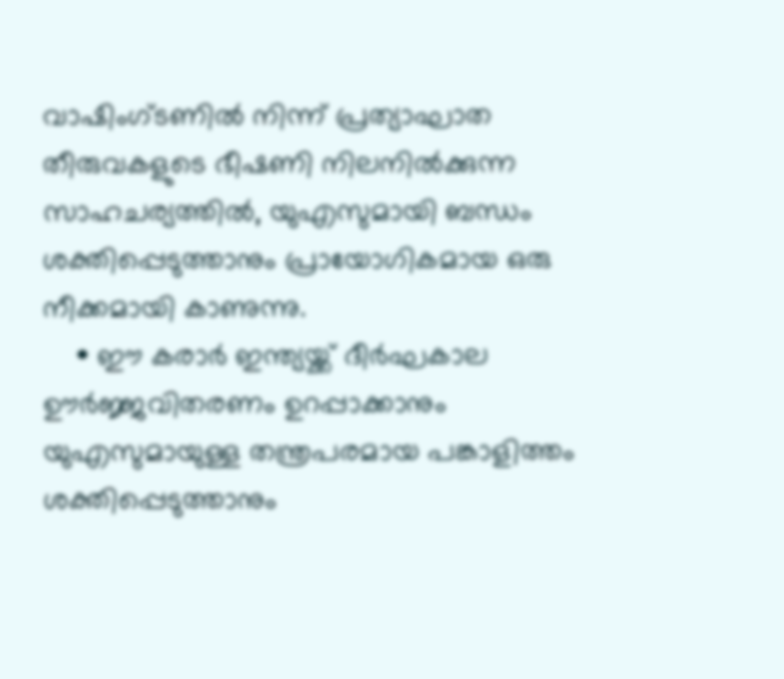വാഷിംഗ്ടണിൽ നിന്ന് പ്രത്യാഘാത തീരുവകളുടെ ഭീഷണി നിലനിൽക്കുന്ന സാഹചര്യത്തിൽ, യുഎസുമായി ബന്ധം ശക്തിപ്പെടുത്താനും പ്രായോഗികമായ ഒരു നീക്കമായി കാണുന്നു.
    • ഈ കരാർ ഇന്ത്യയ്ക്ക് ദീർഘകാല ഊർജ്ജവിതരണം ഉറപ്പാക്കാനും യുഎസുമായുള്ള തന്ത്രപരമായ പങ്കാളിത്തം ശക്തിപ്പെടുത്താനും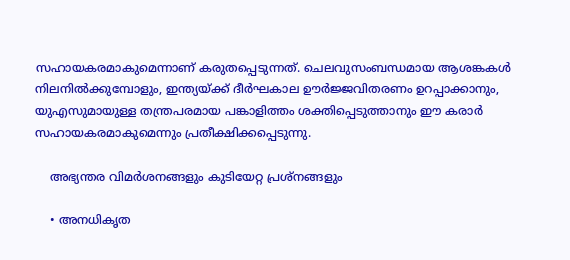സഹായകരമാകുമെന്നാണ് കരുതപ്പെടുന്നത്‌. ചെലവുസംബന്ധമായ ആശങ്കകൾ നിലനിൽക്കുമ്പോളും, ഇന്ത്യയ്ക്ക് ദീർഘകാല ഊർജ്ജവിതരണം ഉറപ്പാക്കാനും, യുഎസുമായുള്ള തന്ത്രപരമായ പങ്കാളിത്തം ശക്തിപ്പെടുത്താനും ഈ കരാർ സഹായകരമാകുമെന്നും പ്രതീക്ഷിക്കപ്പെടുന്നു.

    അഭ്യന്തര വിമർശനങ്ങളും കുടിയേറ്റ പ്രശ്നങ്ങളും

    • അനധികൃത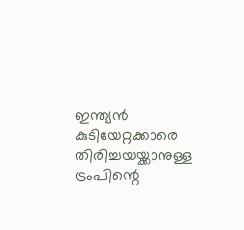ഇന്ത്യൻ കുടിയേറ്റക്കാരെ തിരിച്ചയയ്ക്കാനുള്ള ട്രംപിന്റെ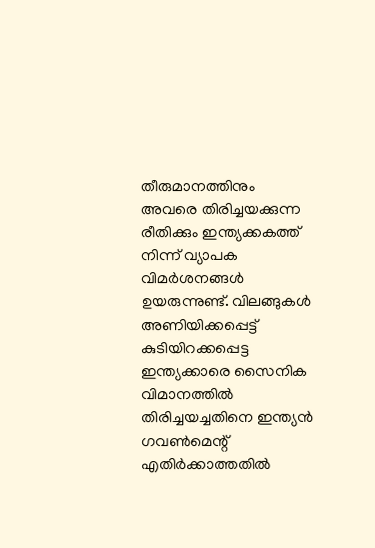തീരുമാനത്തിനും അവരെ തിരിച്ചയക്കുന്ന രീതിക്കും ഇന്ത്യക്കകത്ത് നിന്ന് വ്യാപക വിമർശനങ്ങൾ ഉയരുന്നുണ്ട്. വിലങ്ങുകൾ അണിയിക്കപ്പെട്ട് കുടിയിറക്കപ്പെട്ട ഇന്ത്യക്കാരെ സൈനിക വിമാനത്തിൽ തിരിച്ചയച്ചതിനെ ഇന്ത്യൻ ഗവൺമെന്റ് എതിർക്കാത്തതിൽ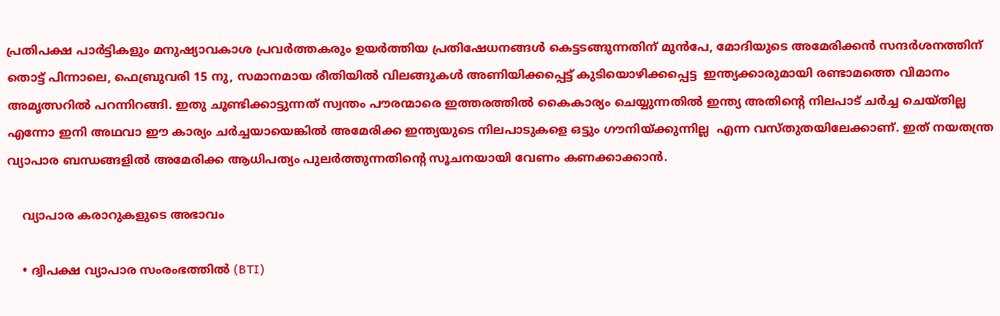പ്രതിപക്ഷ പാർട്ടികളും മനുഷ്യാവകാശ പ്രവർത്തകരും ഉയർത്തിയ പ്രതിഷേധനങ്ങൾ കെട്ടടങ്ങുന്നതിന് മുൻപേ, മോദിയുടെ അമേരിക്കൻ സന്ദർശനത്തിന് തൊട്ട് പിന്നാലെ, ഫെബ്രുവരി 15 നു, സമാനമായ രീതിയിൽ വിലങ്ങുകൾ അണിയിക്കപ്പെട്ട് കുടിയൊഴിക്കപ്പെട്ട  ഇന്ത്യക്കാരുമായി രണ്ടാമത്തെ വിമാനം അമൃത്സറിൽ പറന്നിറങ്ങി. ഇതു ചൂണ്ടിക്കാട്ടുന്നത് സ്വന്തം പൗരന്മാരെ ഇത്തരത്തിൽ കൈകാര്യം ചെയ്യുന്നതിൽ ഇന്ത്യ അതിന്റെ നിലപാട് ചർച്ച ചെയ്തില്ല എന്നോ ഇനി അഥവാ ഈ കാര്യം ചർച്ചയായെങ്കിൽ അമേരിക്ക ഇന്ത്യയുടെ നിലപാടുകളെ ഒട്ടും ഗൗനിയ്ക്കുന്നില്ല  എന്ന വസ്തുതയിലേക്കാണ്. ഇത് നയതന്ത്ര വ്യാപാര ബന്ധങ്ങളിൽ അമേരിക്ക ആധിപത്യം പുലർത്തുന്നതിന്റെ സൂചനയായി വേണം കണക്കാക്കാൻ.

    വ്യാപാര കരാറുകളുടെ അഭാവം

    • ദ്വിപക്ഷ വ്യാപാര സംരംഭത്തിൽ (BTI)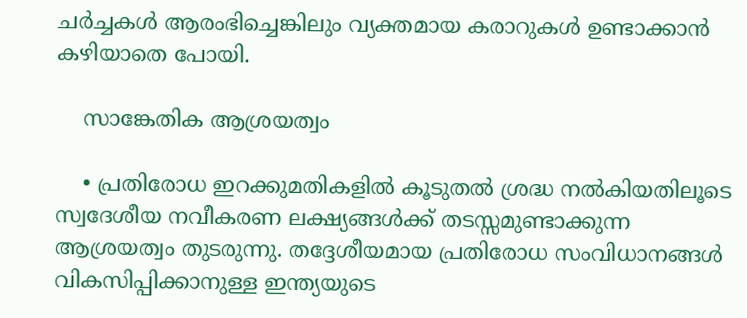ചർച്ചകൾ ആരംഭിച്ചെങ്കിലും വ്യക്തമായ കരാറുകൾ ഉണ്ടാക്കാൻ കഴിയാതെ പോയി.

    സാങ്കേതിക ആശ്രയത്വം

    • പ്രതിരോധ ഇറക്കുമതികളിൽ കൂടുതൽ ശ്രദ്ധ നൽകിയതിലൂടെ സ്വദേശീയ നവീകരണ ലക്ഷ്യങ്ങൾക്ക് തടസ്സമുണ്ടാക്കുന്ന ആശ്രയത്വം തുടരുന്നു. തദ്ദേശീയമായ പ്രതിരോധ സംവിധാനങ്ങൾ വികസിപ്പിക്കാനുള്ള ഇന്ത്യയുടെ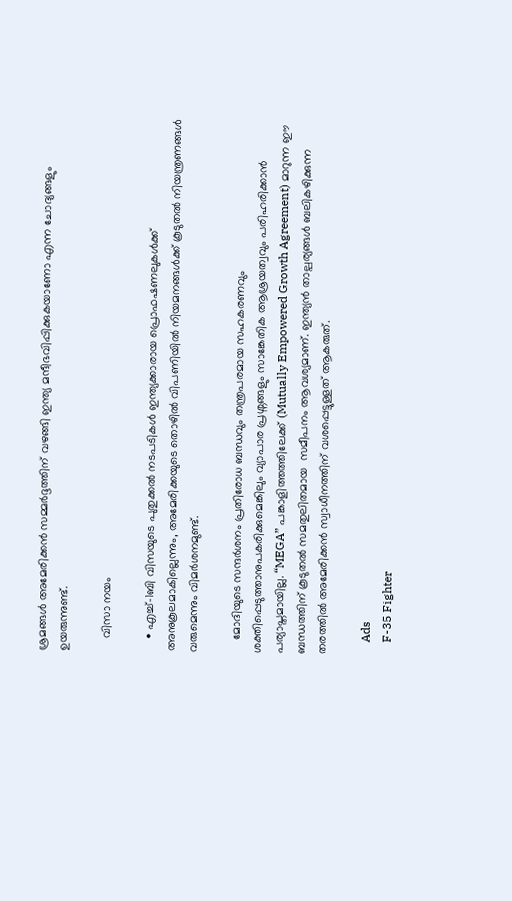ശ്രമങ്ങൾ അമേരിക്കൻ സമ്മർദ്ദത്തിന് വഴങ്ങി ഇന്ത്യ മന്ദീഭവിപ്പിക്കുകയാണോ എന്ന ചോദ്യങ്ങളും ഉയരുന്നുണ്ട്.

    വിസാ നയം

    • എച്ച്-1ബി വിസയുടെ പുതുക്കൽ നടപടികൾ ഇന്ത്യക്കാരായ പ്രൊഫഷണലുകൾക്ക് അനുകൂലമാകില്ലെന്നും, അമേരിക്കയുടെ തൊഴിൽ വിപണിയിൽ നിയമനങ്ങൾക്ക് കൂടുതൽ നിയന്ത്രണങ്ങൾ വരുമെന്നും വിമർശനമുണ്ട്.

    മോദിയുടെ സന്ദർശനം പ്രതിരോധ ബന്ധവും തന്ത്രപരമായ സഹകരണവും ശക്തിപ്പെടുത്താനുപകരിക്കുമെങ്കിലും വ്യാപാര പ്രശ്നങ്ങളും സാങ്കേതിക ആശ്രയത്വവും പരിഹരിക്കാൻ പര്യാപ്തമായില്ല. “MEGA” പങ്കാളിത്തത്തിലേക്ക് (Mutually Empowered Growth Agreement) മാറുന്ന ഈ ബന്ധത്തിന് കൂടുതൽ സമതുലിതമായ  സമീപനം ആവശ്യമാണ്. ഇന്ത്യൻ താല്പര്യങ്ങൾ ബലികഴിക്കുന്ന തരത്തിൽ അമേരിക്കൻ സ്വാധീനത്തിന് വശപ്പെട്ടുള്ളത് ആകരുത്.

    Ads
    F-35 Fighter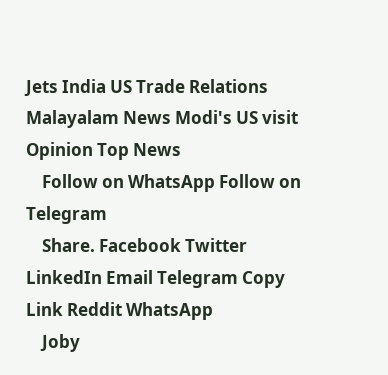Jets India US Trade Relations Malayalam News Modi's US visit Opinion Top News
    Follow on WhatsApp Follow on Telegram
    Share. Facebook Twitter LinkedIn Email Telegram Copy Link Reddit WhatsApp
    Joby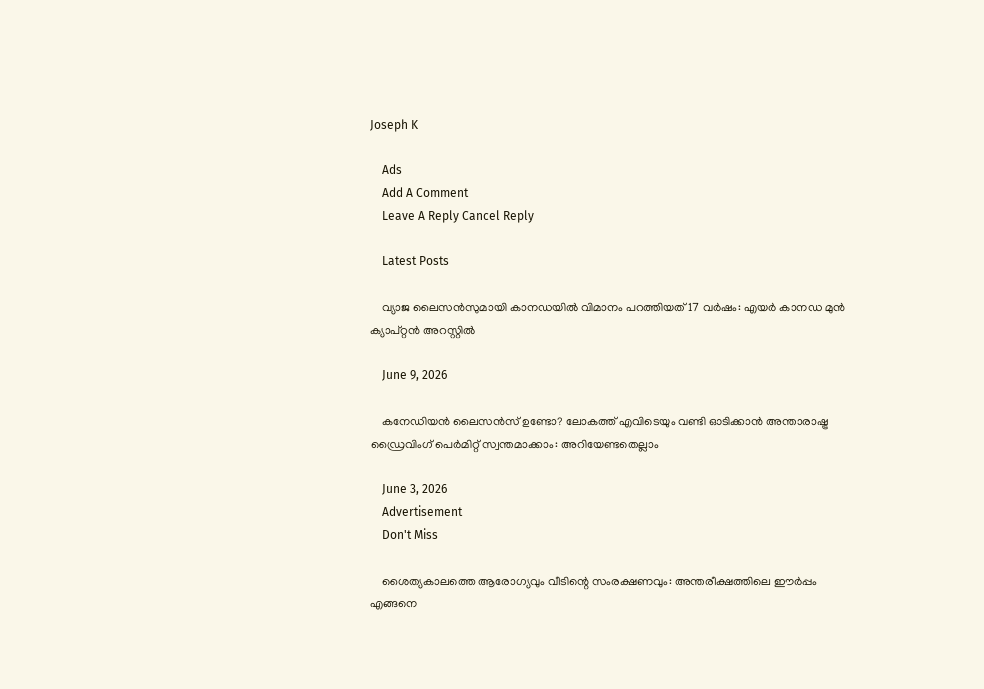Joseph K

    Ads
    Add A Comment
    Leave A Reply Cancel Reply

    Latest Posts

    വ്യാജ ലൈസൻസുമായി കാനഡയിൽ വിമാനം പറത്തിയത് 17 വർഷം: എയർ കാനഡ മുൻ ക്യാപ്റ്റൻ അറസ്റ്റിൽ

    June 9, 2026

    കനേഡിയൻ ലൈസൻസ് ഉണ്ടോ? ലോകത്ത് എവിടെയും വണ്ടി ഓടിക്കാൻ അന്താരാഷ്ട്ര ഡ്രൈവിംഗ് പെർമിറ്റ് സ്വന്തമാക്കാം: അറിയേണ്ടതെല്ലാം

    June 3, 2026
    Advertisement
    Don't Miss

    ശൈത്യകാലത്തെ ആരോഗ്യവും വീടിന്റെ സംരക്ഷണവും: അന്തരീക്ഷത്തിലെ ഈർപ്പം എങ്ങനെ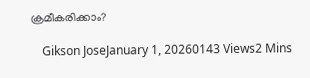ക്രമീകരിക്കാം?

    Gikson JoseJanuary 1, 20260143 Views2 Mins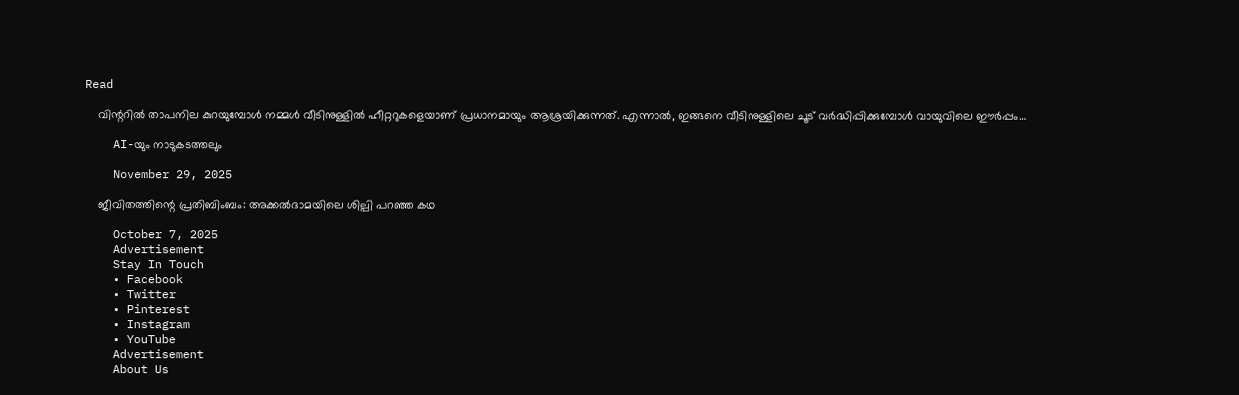Read

    വിന്ററിൽ താപനില കുറയുമ്പോൾ നമ്മൾ വീടിനുള്ളിൽ ഹീറ്ററുകളെയാണ് പ്രധാനമായും ആശ്രയിക്കുന്നത്. എന്നാൽ, ഇങ്ങനെ വീടിനുള്ളിലെ ചൂട് വർദ്ധിപ്പിക്കുമ്പോൾ വായുവിലെ ഈർപ്പം…

    AI-യും നാടുകടത്തലും

    November 29, 2025

    ജീവിതത്തിന്റെ പ്രതിബിംബം: അക്കൽദാമയിലെ ശില്പി പറഞ്ഞ കഥ

    October 7, 2025
    Advertisement
    Stay In Touch
    • Facebook
    • Twitter
    • Pinterest
    • Instagram
    • YouTube
    Advertisement
    About Us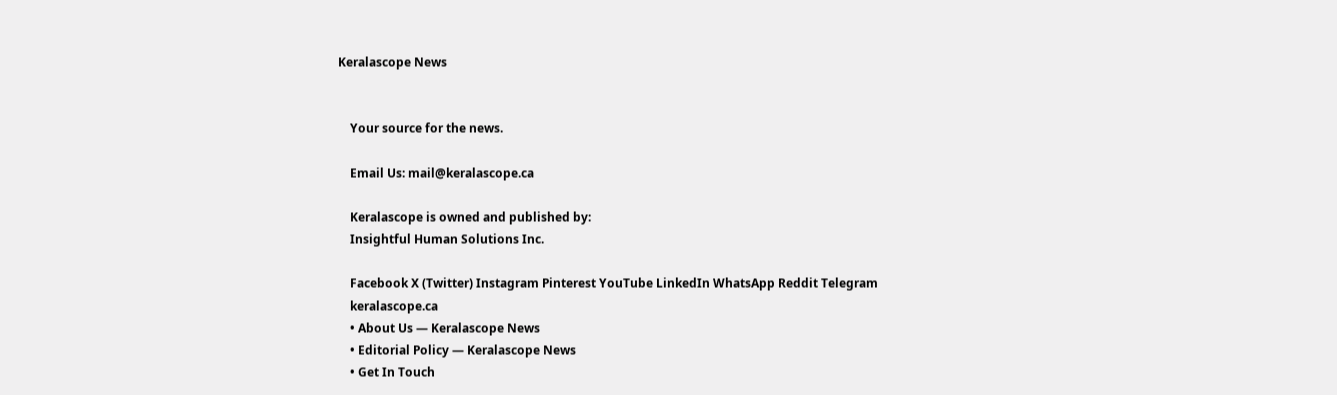Keralascope News


    Your source for the news.

    Email Us: mail@keralascope.ca

    Keralascope is owned and published by:
    Insightful Human Solutions Inc.

    Facebook X (Twitter) Instagram Pinterest YouTube LinkedIn WhatsApp Reddit Telegram
    keralascope.ca
    • About Us — Keralascope News
    • Editorial Policy — Keralascope News
    • Get In Touch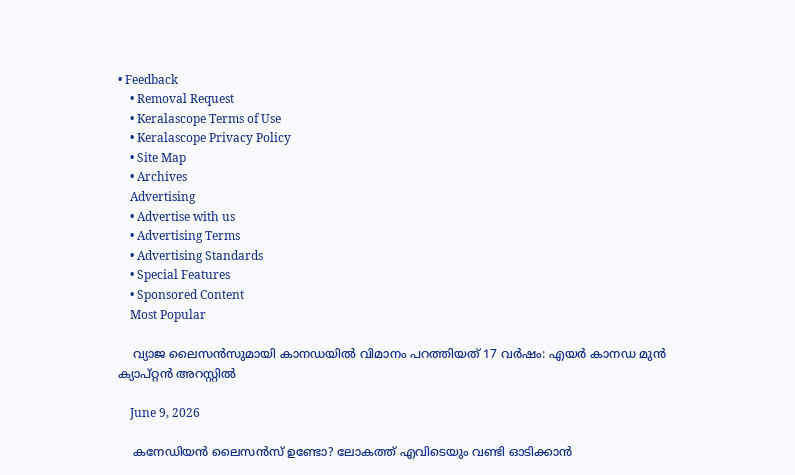• Feedback
    • Removal Request
    • Keralascope Terms of Use
    • Keralascope Privacy Policy
    • Site Map
    • Archives
    Advertising
    • Advertise with us
    • Advertising Terms
    • Advertising Standards
    • Special Features
    • Sponsored Content
    Most Popular

    വ്യാജ ലൈസൻസുമായി കാനഡയിൽ വിമാനം പറത്തിയത് 17 വർഷം: എയർ കാനഡ മുൻ ക്യാപ്റ്റൻ അറസ്റ്റിൽ

    June 9, 2026

    കനേഡിയൻ ലൈസൻസ് ഉണ്ടോ? ലോകത്ത് എവിടെയും വണ്ടി ഓടിക്കാൻ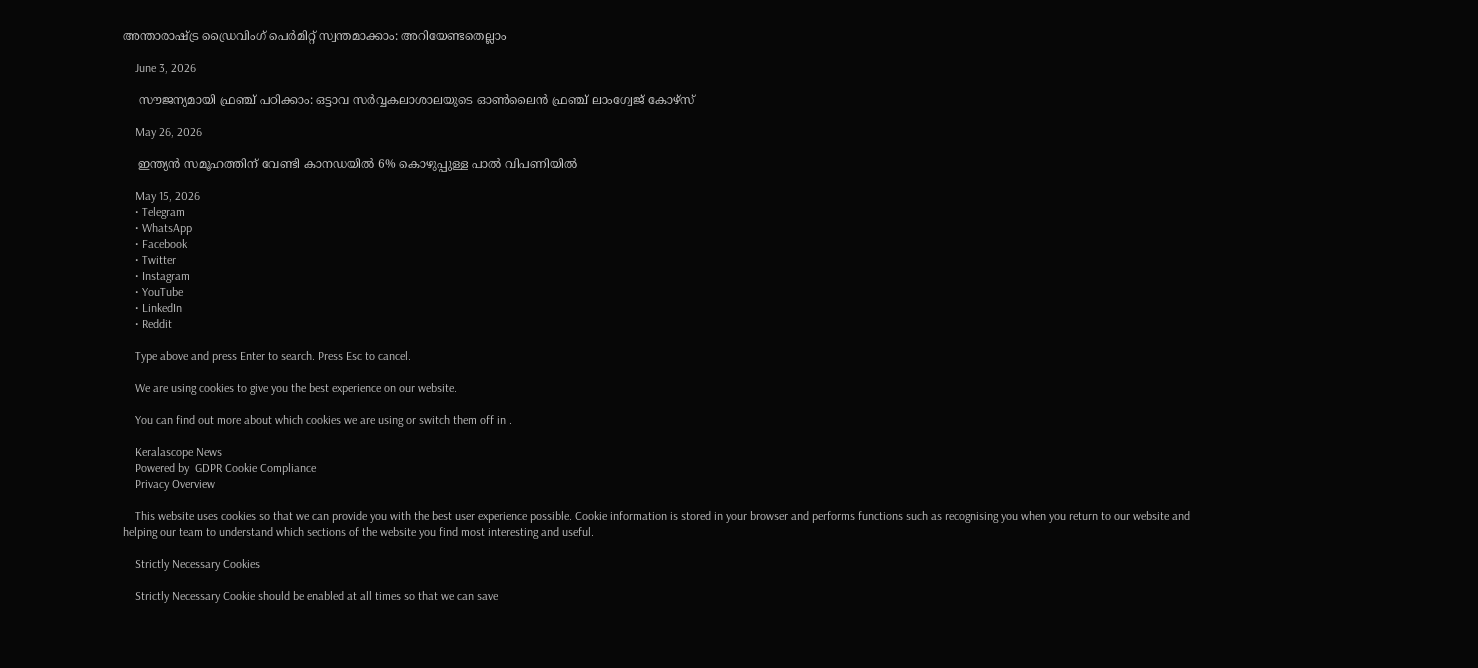അന്താരാഷ്ട്ര ഡ്രൈവിംഗ് പെർമിറ്റ് സ്വന്തമാക്കാം: അറിയേണ്ടതെല്ലാം

    June 3, 2026

    സൗജന്യമായി ഫ്രഞ്ച് പഠിക്കാം: ഒട്ടാവ സർവ്വകലാശാലയുടെ ഓൺലൈൻ ഫ്രഞ്ച് ലാംഗ്വേജ് കോഴ്സ്

    May 26, 2026

    ഇന്ത്യൻ സമൂഹത്തിന് വേണ്ടി കാനഡയിൽ 6% കൊഴുപ്പുള്ള പാൽ വിപണിയിൽ

    May 15, 2026
    • Telegram
    • WhatsApp
    • Facebook
    • Twitter
    • Instagram
    • YouTube
    • LinkedIn
    • Reddit

    Type above and press Enter to search. Press Esc to cancel.

    We are using cookies to give you the best experience on our website.

    You can find out more about which cookies we are using or switch them off in .

    Keralascope News
    Powered by  GDPR Cookie Compliance
    Privacy Overview

    This website uses cookies so that we can provide you with the best user experience possible. Cookie information is stored in your browser and performs functions such as recognising you when you return to our website and helping our team to understand which sections of the website you find most interesting and useful.

    Strictly Necessary Cookies

    Strictly Necessary Cookie should be enabled at all times so that we can save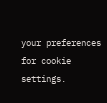your preferences for cookie settings.